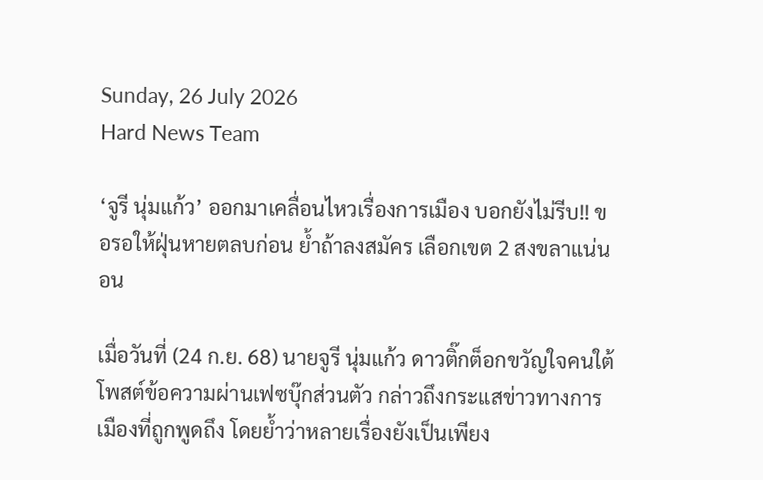Sunday, 26 July 2026
Hard News Team

‘จูรี นุ่มแก้ว’ ออกมาเคลื่อนไหวเรื่องการเมือง บอกยังไม่รีบ!! ขอรอให้ฝุ่นหายตลบก่อน ย้ำถ้าลงสมัคร เลือกเขต 2 สงขลาแน่นอน

เมื่อวันที่ (24 ก.ย. 68) นายจูรี นุ่มแก้ว ดาวติ๊กต็อกขวัญใจคนใต้ โพสต์ข้อความผ่านเฟซบุ๊กส่วนตัว กล่าวถึงกระแสข่าวทางการเมืองที่ถูกพูดถึง โดยย้ำว่าหลายเรื่องยังเป็นเพียง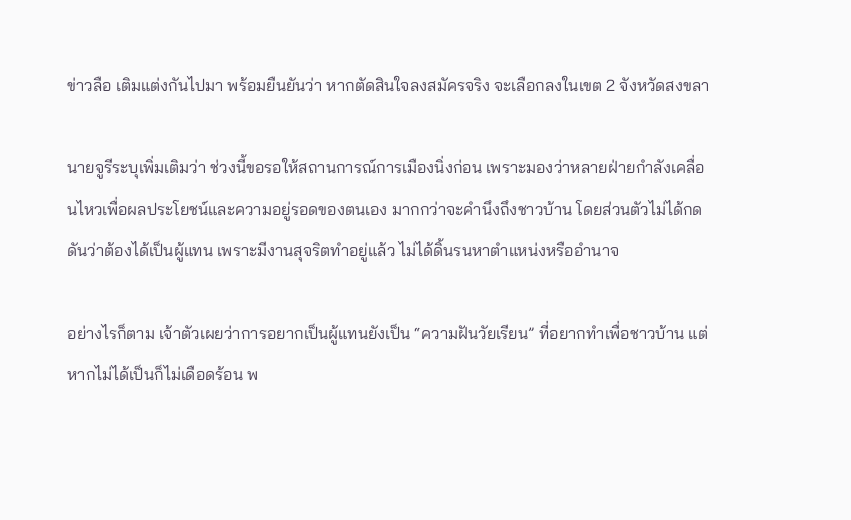ข่าวลือ เติมแต่งกันไปมา พร้อมยืนยันว่า หากตัดสินใจลงสมัครจริง จะเลือกลงในเขต 2 จังหวัดสงขลา

นายจูรีระบุเพิ่มเติมว่า ช่วงนี้ขอรอให้สถานการณ์การเมืองนิ่งก่อน เพราะมองว่าหลายฝ่ายกำลังเคลื่อนไหวเพื่อผลประโยชน์และความอยู่รอดของตนเอง มากกว่าจะคำนึงถึงชาวบ้าน โดยส่วนตัวไม่ได้กดดันว่าต้องได้เป็นผู้แทน เพราะมีงานสุจริตทำอยู่แล้ว ไม่ได้ดิ้นรนหาตำแหน่งหรืออำนาจ

อย่างไรก็ตาม เจ้าตัวเผยว่าการอยากเป็นผู้แทนยังเป็น “ความฝันวัยเรียน” ที่อยากทำเพื่อชาวบ้าน แต่หากไม่ได้เป็นก็ไม่เดือดร้อน พ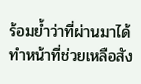ร้อมย้ำว่าที่ผ่านมาได้ทำหน้าที่ช่วยเหลือสัง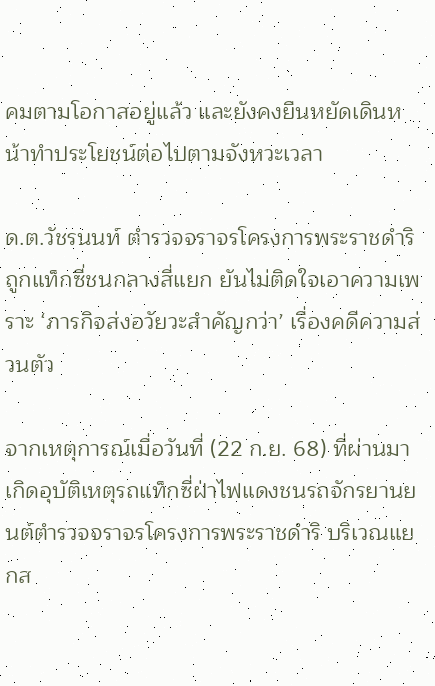คมตามโอกาสอยู่แล้ว และยังคงยืนหยัดเดินหน้าทำประโยชน์ต่อไปตามจังหวะเวลา

ด.ต.วัชรนนท์ ตำรวจจราจรโครงการพระราชดำริ ถูกแท็กซี่ชนกลางสี่แยก ยันไม่ติดใจเอาความเพราะ ‘ภารกิจส่งอวัยวะสำคัญกว่า’ เรื่องคดีความส่วนตัว

จากเหตุการณ์เมื่อวันที่ (22 ก.ย. 68) ที่ผ่านมา เกิดอุบัติเหตุรถแท็กซี่ฝ่าไฟแดงชนรถจักรยานยนต์ตำรวจจราจรโครงการพระราชดำริ บริเวณแยกส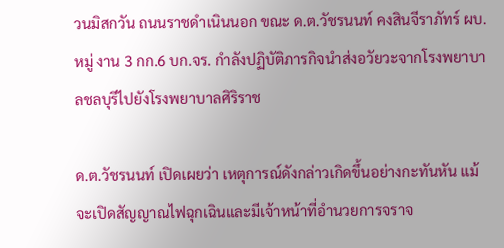วนมิสกวัน ถนนราชดำเนินนอก ขณะ ด.ต.วัชรนนท์ คงสินจีราภัทร์ ผบ.หมู่ งาน 3 กก.6 บก.จร. กำลังปฏิบัติภารกิจนำส่งอวัยวะจากโรงพยาบาลชลบุรีไปยังโรงพยาบาลศิริราช

ด.ต.วัชรนนท์ เปิดเผยว่า เหตุการณ์ดังกล่าวเกิดขึ้นอย่างกะทันหัน แม้จะเปิดสัญญาณไฟฉุกเฉินและมีเจ้าหน้าที่อำนวยการจราจ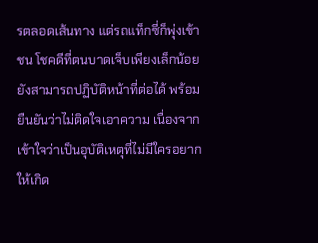รตลอดเส้นทาง แต่รถแท็กซี่ก็พุ่งเข้าชน โชคดีที่ตนบาดเจ็บเพียงเล็กน้อย ยังสามารถปฏิบัติหน้าที่ต่อได้ พร้อมยืนยันว่าไม่ติดใจเอาความ เนื่องจากเข้าใจว่าเป็นอุบัติเหตุที่ไม่มีใครอยากให้เกิด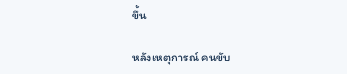ขึ้น

หลังเหตุการณ์ คนขับ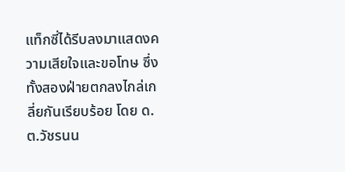แท็กซี่ได้รีบลงมาแสดงความเสียใจและขอโทษ ซึ่งทั้งสองฝ่ายตกลงไกล่เกลี่ยกันเรียบร้อย โดย ด.ต.วัชรนน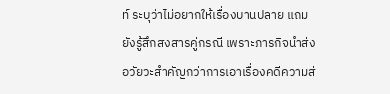ท์ ระบุว่าไม่อยากให้เรื่องบานปลาย แถมยังรู้สึกสงสารคู่กรณี เพราะภารกิจนำส่งอวัยวะสำคัญกว่าการเอาเรื่องคดีความส่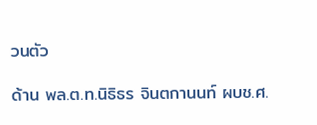วนตัว

ด้าน พล.ต.ท.นิธิธร จินตกานนท์ ผบช.ศ.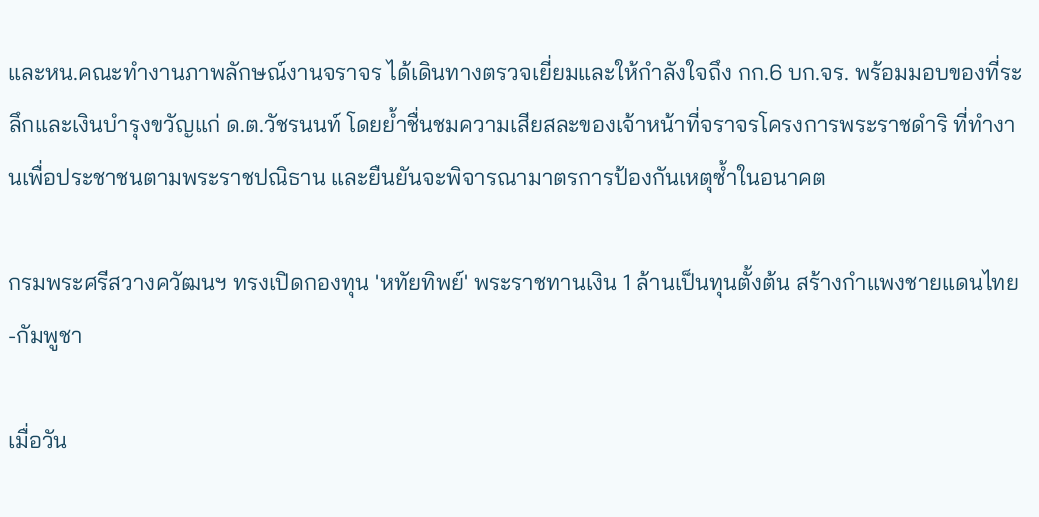และหน.คณะทำงานภาพลักษณ์งานจราจร ได้เดินทางตรวจเยี่ยมและให้กำลังใจถึง กก.6 บก.จร. พร้อมมอบของที่ระลึกและเงินบำรุงขวัญแก่ ด.ต.วัชรนนท์ โดยย้ำชื่นชมความเสียสละของเจ้าหน้าที่จราจรโครงการพระราชดำริ ที่ทำงานเพื่อประชาชนตามพระราชปณิธาน และยืนยันจะพิจารณามาตรการป้องกันเหตุซ้ำในอนาคต

กรมพระศรีสวางควัฒนฯ ทรงเปิดกองทุน 'หทัยทิพย์' พระราชทานเงิน 1 ล้านเป็นทุนตั้งต้น สร้างกำแพงชายแดนไทย-กัมพูชา

เมื่อวัน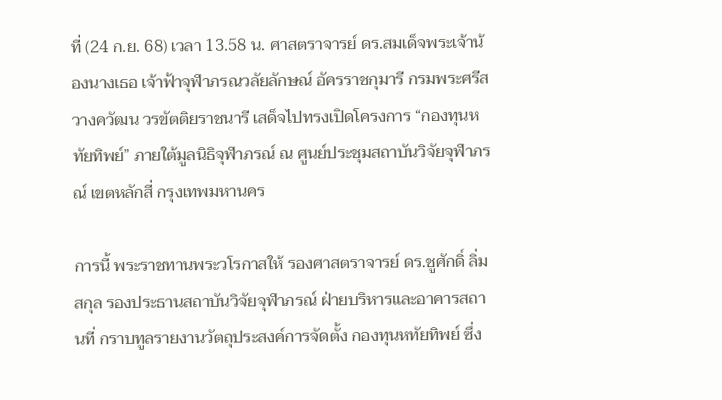ที่ (24 ก.ย. 68) เวลา 13.58 น. ศาสตราจารย์ ดร.สมเด็จพระเจ้าน้องนางเธอ เจ้าฟ้าจุฬาภรณวลัยลักษณ์ อัครราชกุมารี กรมพระศรีสวางควัฒน วรขัตติยราชนารี เสด็จไปทรงเปิดโครงการ “กองทุนหทัยทิพย์” ภายใต้มูลนิธิจุฬาภรณ์ ณ ศูนย์ประชุมสถาบันวิจัยจุฬาภรณ์ เขตหลักสี่ กรุงเทพมหานคร

การนี้ พระราชทานพระวโรกาสให้ รองศาสตราจารย์ ดร.ชูศักดิ์ ลิ่มสกุล รองประธานสถาบันวิจัยจุฬาภรณ์ ฝ่ายบริหารและอาคารสถานที่ กราบทูลรายงานวัตถุประสงค์การจัดตั้ง กองทุนหทัยทิพย์ ซึ่ง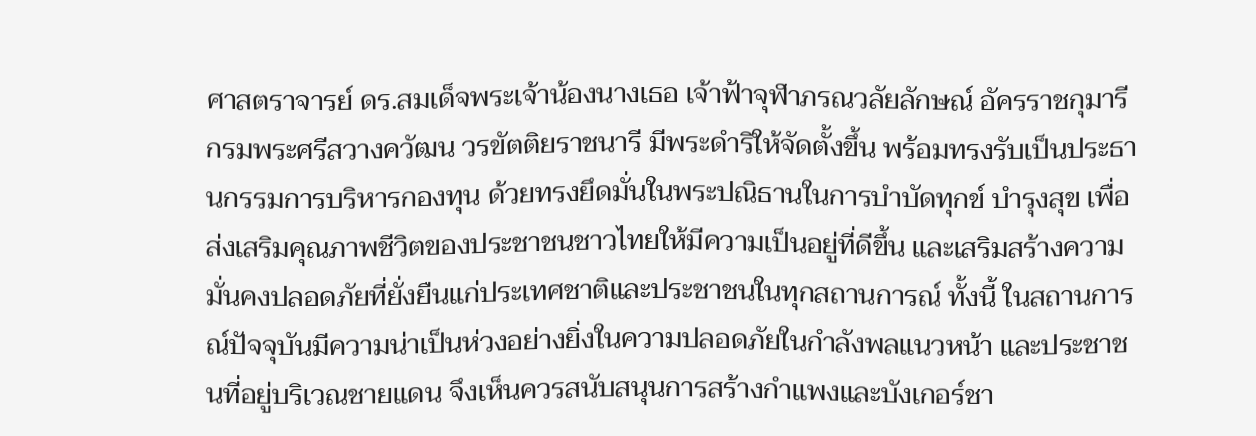ศาสตราจารย์ ดร.สมเด็จพระเจ้าน้องนางเธอ เจ้าฟ้าจุฬาภรณวลัยลักษณ์ อัครราชกุมารี กรมพระศรีสวางควัฒน วรขัตติยราชนารี มีพระดำริให้จัดตั้งขึ้น พร้อมทรงรับเป็นประธานกรรมการบริหารกองทุน ด้วยทรงยึดมั่นในพระปณิธานในการบำบัดทุกข์ บำรุงสุข เพื่อส่งเสริมคุณภาพชีวิตของประชาชนชาวไทยให้มีความเป็นอยู่ที่ดีขึ้น และเสริมสร้างความมั่นคงปลอดภัยที่ยั่งยืนแก่ประเทศชาติและประชาชนในทุกสถานการณ์ ทั้งนี้ ในสถานการณ์ปัจจุบันมีความน่าเป็นห่วงอย่างยิ่งในความปลอดภัยในกำลังพลแนวหน้า และประชาชนที่อยู่บริเวณชายแดน จึงเห็นควรสนับสนุนการสร้างกำแพงและบังเกอร์ชา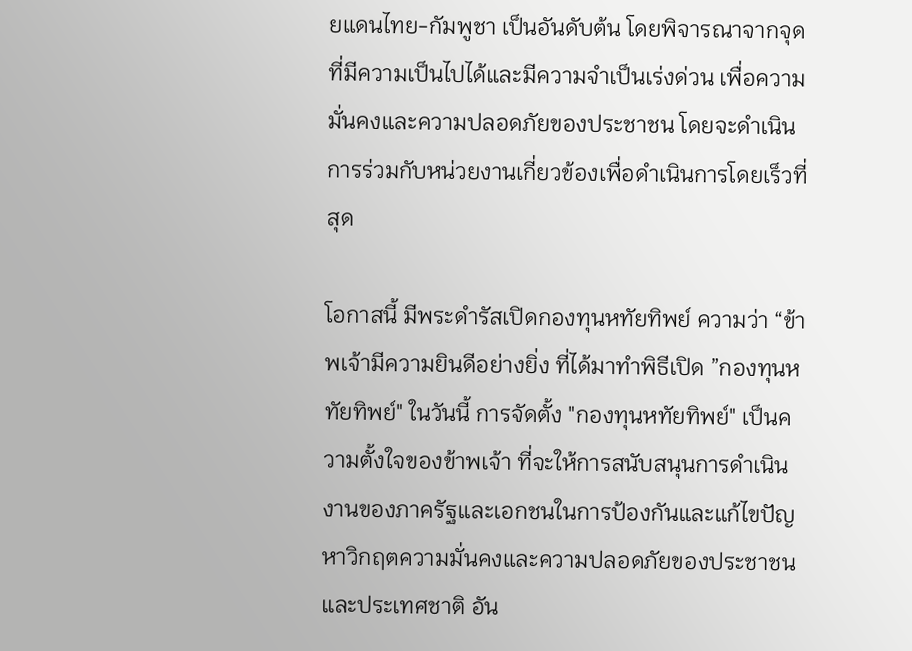ยแดนไทย-กัมพูชา เป็นอันดับต้น โดยพิจารณาจากจุดที่มีความเป็นไปได้และมีความจำเป็นเร่งด่วน เพื่อความมั่นคงและความปลอดภัยของประชาชน โดยจะดำเนินการร่วมกับหน่วยงานเกี่ยวข้องเพื่อดำเนินการโดยเร็วที่สุด

โอกาสนี้ มีพระดำรัสเปิดกองทุนหทัยทิพย์ ความว่า “ข้าพเจ้ามีความยินดีอย่างยิ่ง ที่ได้มาทำพิธีเปิด ”กองทุนหทัยทิพย์" ในวันนี้ การจัดตั้ง "กองทุนหทัยทิพย์" เป็นความตั้งใจของข้าพเจ้า ที่จะให้การสนับสนุนการดำเนินงานของภาครัฐและเอกชนในการป้องกันและแก้ไขปัญหาวิกฤตความมั่นคงและความปลอดภัยของประชาชนและประเทศชาติ อัน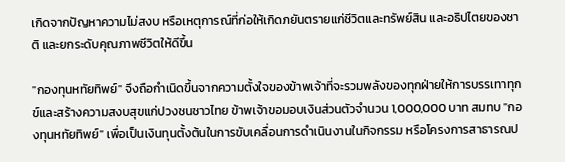เกิดจากปัญหาความไม่สงบ หรือเหตุการณ์ที่ก่อให้เกิดภยันตรายแก่ชีวิตและทรัพย์สิน และอธิปไตยของชาติ และยกระดับคุณภาพชีวิตให้ดีขึ้น

"กองทุนหทัยทิพย์" จึงถือกำเนิดขึ้นจากความตั้งใจของข้าพเจ้าที่จะรวมพลังของทุกฝ่ายให้การบรรเทาทุกข์และสร้างความสงบสุขแก่ปวงชนชาวไทย ข้าพเจ้าขอมอบเงินส่วนตัวจำนวน 1,000,000 บาท สมทบ "กองทุนหทัยทิพย์" เพื่อเป็นเงินทุนตั้งต้นในการขับเคลื่อนการดำเนินงานในกิจกรรม หรือโครงการสาธารณป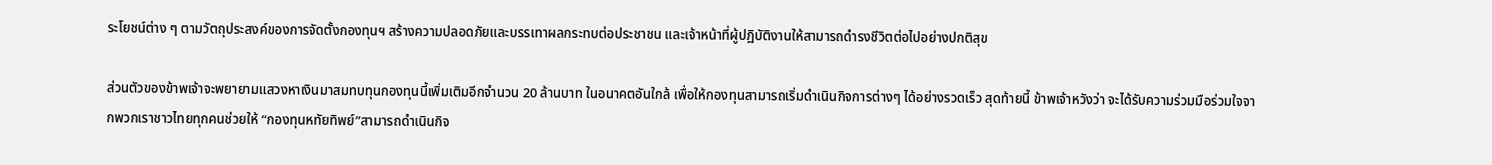ระโยชน์ต่าง ๆ ตามวัตถุประสงค์ของการจัดตั้งกองทุนฯ สร้างความปลอดภัยและบรรเทาผลกระทบต่อประชาชน และเจ้าหน้าที่ผู้ปฏิบัติงานให้สามารถดำรงชีวิตต่อไปอย่างปกติสุข

ส่วนตัวของข้าพเจ้าจะพยายามแสวงหาเงินมาสมทบทุนกองทุนนี้เพิ่มเติมอีกจำนวน 20 ล้านบาท ในอนาคตอันใกล้ เพื่อให้กองทุนสามารถเริ่มดำเนินกิจการต่างๆ ได้อย่างรวดเร็ว สุดท้ายนี้ ข้าพเจ้าหวังว่า จะได้รับความร่วมมือร่วมใจจากพวกเราชาวไทยทุกคนช่วยให้ “กองทุนหทัยทิพย์”สามารถดำเนินกิจ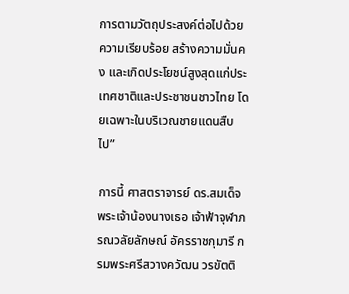การตามวัตถุประสงค์ต่อไปด้วยความเรียบร้อย สร้างความมั่นคง และเกิดประโยชน์สูงสุดแก่ประเทศชาติและประชาชนชาวไทย โดยเฉพาะในบริเวณชายแดนสืบไป”

การนี้ ศาสตราจารย์ ดร.สมเด็จพระเจ้าน้องนางเธอ เจ้าฟ้าจุฬาภรณวลัยลักษณ์ อัครราชกุมารี กรมพระศรีสวางควัฒน วรขัตติ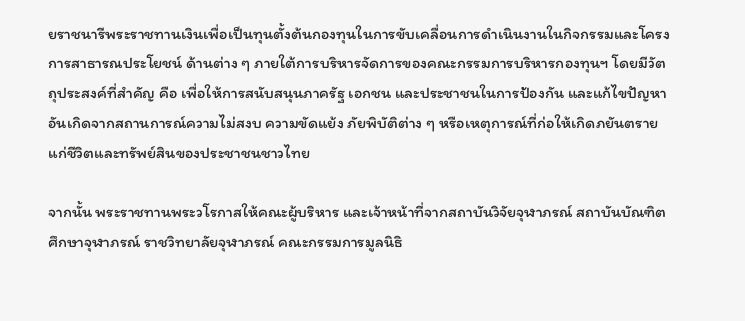ยราชนารีพระราชทานเงินเพื่อเป็นทุนตั้งต้นกองทุนในการขับเคลื่อนการดำเนินงานในกิจกรรมและโครงการสาธารณประโยชน์ ด้านต่าง ๆ ภายใต้การบริหารจัดการของคณะกรรมการบริหารกองทุนฯ โดยมีวัตถุประสงค์ที่สำคัญ คือ เพื่อให้การสนับสนุนภาครัฐ เอกชน และประชาชนในการป้องกัน และแก้ไขปัญหาอันเกิดจากสถานการณ์ความไม่สงบ ความขัดแย้ง ภัยพิบัติต่าง ๆ หรือเหตุการณ์ที่ก่อให้เกิดภยันตรายแก่ชีวิตและทรัพย์สินของประชาชนชาวไทย

จากนั้น พระราชทานพระวโรกาสให้คณะผู้บริหาร และเจ้าหน้าที่จากสถาบันวิจัยจุฬาภรณ์ สถาบันบัณฑิตศึกษาจุฬาภรณ์ ราชวิทยาลัยจุฬาภรณ์ คณะกรรมการมูลนิธิ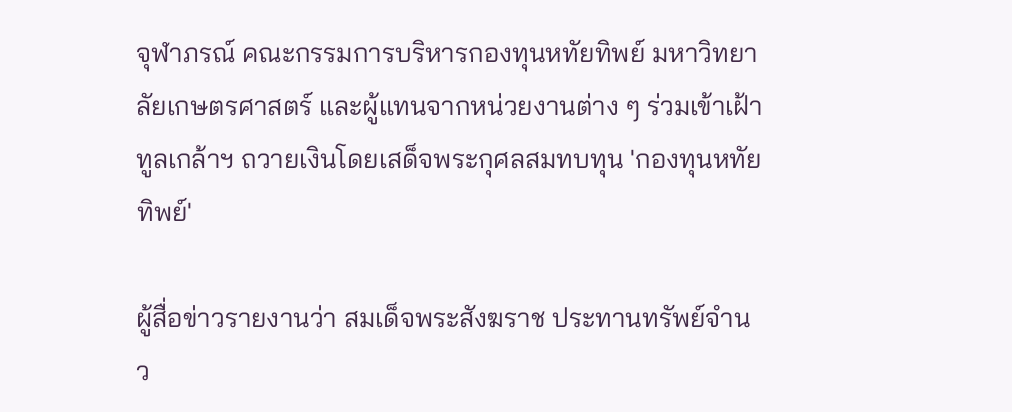จุฬาภรณ์ คณะกรรมการบริหารกองทุนหทัยทิพย์ มหาวิทยาลัยเกษตรศาสตร์ และผู้แทนจากหน่วยงานต่าง ๆ ร่วมเข้าเฝ้าทูลเกล้าฯ ถวายเงินโดยเสด็จพระกุศลสมทบทุน 'กองทุนหทัยทิพย์'

ผู้สื่อข่าวรายงานว่า สมเด็จพระสังฆราช ประทานทรัพย์จำนว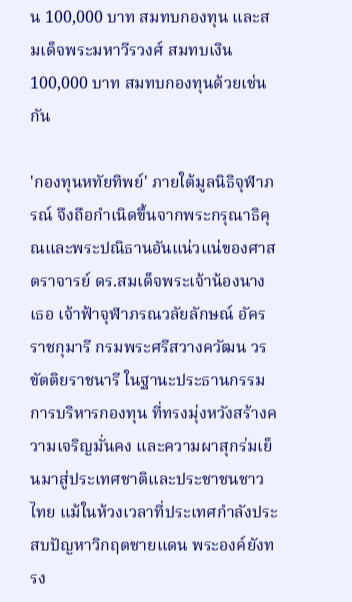น 100,000 บาท สมทบกองทุน และสมเด็จพระมหาวีรวงศ์ สมทบเงิน 100,000 บาท สมทบกองทุนด้วยเช่นกัน

'กองทุนหทัยทิพย์' ภายใต้มูลนิธิจุฬาภรณ์ จึงถือกำเนิดขึ้นจากพระกรุณาธิคุณและพระปณิธานอันแน่วแน่ของศาสตราจารย์ ดร.สมเด็จพระเจ้าน้องนางเธอ เจ้าฟ้าจุฬาภรณวลัยลักษณ์ อัครราชกุมารี กรมพระศรีสวางควัฒน วรขัตติยราชนารี ในฐานะประธานกรรมการบริหารกองทุน ที่ทรงมุ่งหวังสร้างความเจริญมั่นคง และความผาสุกร่มเย็นมาสู่ประเทศชาติและประชาชนชาวไทย แม้ในห้วงเวลาที่ประเทศกำลังประสบปัญหาวิกฤตชายแดน พระองค์ยังทรง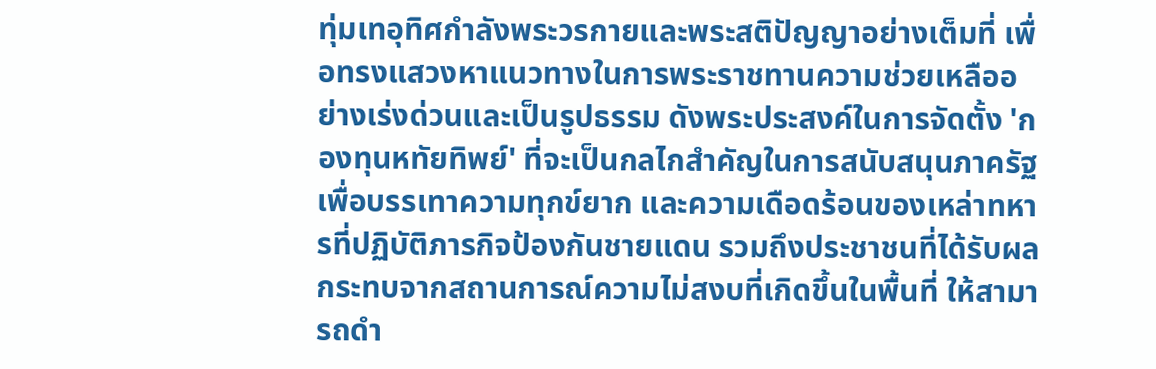ทุ่มเทอุทิศกำลังพระวรกายและพระสติปัญญาอย่างเต็มที่ เพื่อทรงแสวงหาแนวทางในการพระราชทานความช่วยเหลืออย่างเร่งด่วนและเป็นรูปธรรม ดังพระประสงค์ในการจัดตั้ง 'กองทุนหทัยทิพย์' ที่จะเป็นกลไกสำคัญในการสนับสนุนภาครัฐ เพื่อบรรเทาความทุกข์ยาก และความเดือดร้อนของเหล่าทหารที่ปฏิบัติภารกิจป้องกันชายแดน รวมถึงประชาชนที่ได้รับผลกระทบจากสถานการณ์ความไม่สงบที่เกิดขึ้นในพื้นที่ ให้สามารถดำ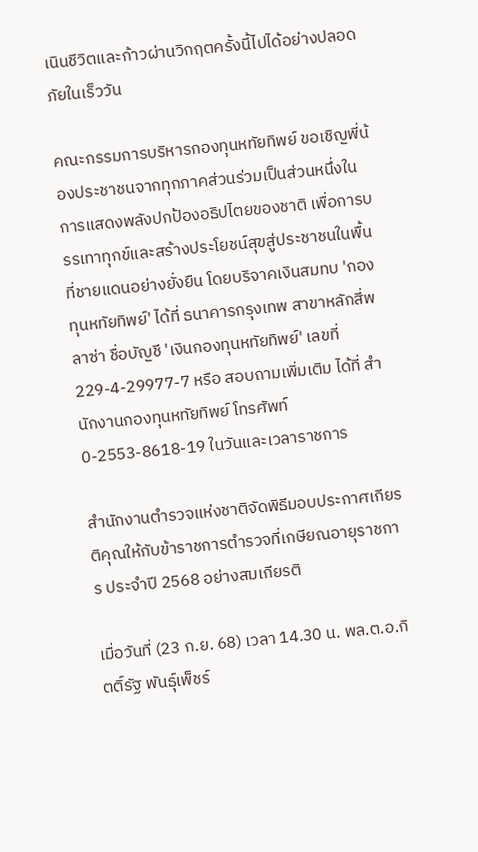เนินชีวิตและก้าวผ่านวิกฤตครั้งนี้ไปได้อย่างปลอดภัยในเร็ววัน

คณะกรรมการบริหารกองทุนหทัยทิพย์ ขอเชิญพี่น้องประชาชนจากทุกภาคส่วนร่วมเป็นส่วนหนึ่งในการแสดงพลังปกป้องอธิปไตยของชาติ เพื่อการบรรเทาทุกข์และสร้างประโยชน์สุขสู่ประชาชนในพื้นที่ชายแดนอย่างยั่งยืน โดยบริจาคเงินสมทบ 'กองทุนหทัยทิพย์' ได้ที่ ธนาคารกรุงเทพ สาขาหลักสี่พลาซ่า ชื่อบัญชี 'เงินกองทุนหทัยทิพย์' เลขที่ 229-4-29977-7 หรือ สอบถามเพิ่มเติม ได้ที่ สำนักงานกองทุนหทัยทิพย์ โทรศัพท์ 0-2553-8618-19 ในวันและเวลาราชการ

สำนักงานตำรวจแห่งชาติจัดพิธีมอบประกาศเกียรติคุณให้กับข้าราชการตำรวจที่เกษียณอายุราชการ ประจำปี 2568 อย่างสมเกียรติ

เมื่อวันที่ (23 ก.ย. 68) เวลา 14.30 น. พล.ต.อ.กิตติ์รัฐ พันธุ์เพ็ชร์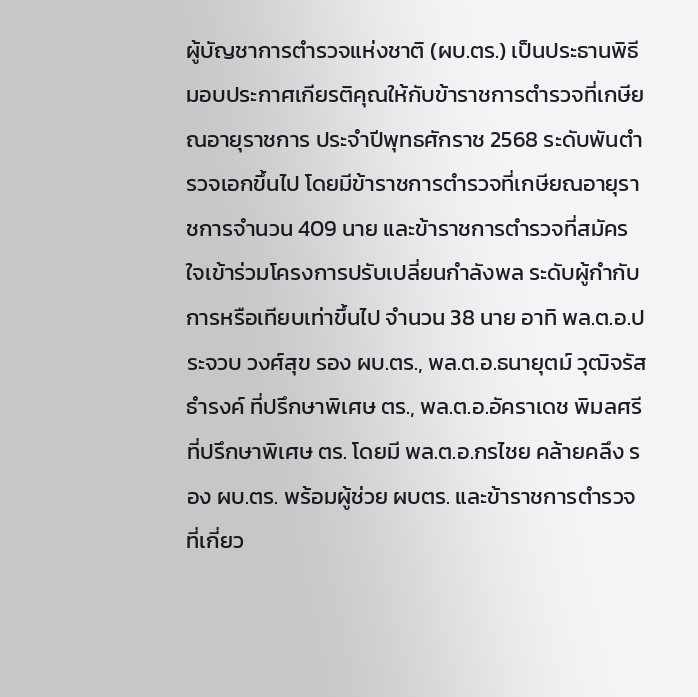ผู้บัญชาการตำรวจแห่งชาติ (ผบ.ตร.) เป็นประธานพิธีมอบประกาศเกียรติคุณให้กับข้าราชการตำรวจที่เกษียณอายุราชการ ประจำปีพุทธศักราช 2568 ระดับพันตำรวจเอกขึ้นไป โดยมีข้าราชการตำรวจที่เกษียณอายุราชการจำนวน 409 นาย และข้าราชการตำรวจที่สมัครใจเข้าร่วมโครงการปรับเปลี่ยนกำลังพล ระดับผู้กำกับการหรือเทียบเท่าขึ้นไป จำนวน 38 นาย อาทิ พล.ต.อ.ประจวบ วงศ์สุข รอง ผบ.ตร., พล.ต.อ.ธนายุตม์ วุฒิจรัสธำรงค์ ที่ปรึกษาพิเศษ ตร., พล.ต.อ.อัคราเดช พิมลศรี ที่ปรึกษาพิเศษ ตร. โดยมี พล.ต.อ.กรไชย คล้ายคลึง รอง ผบ.ตร. พร้อมผู้ช่วย ผบตร. และข้าราชการตำรวจที่เกี่ยว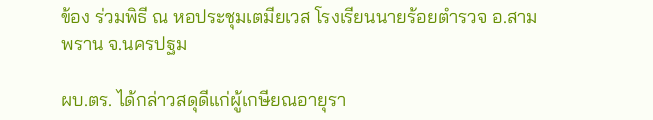ข้อง ร่วมพิธี ณ หอประชุมเตมียเวส โรงเรียนนายร้อยตำรวจ อ.สามพราน จ.นครปฐม

ผบ.ตร. ได้กล่าวสดุดีแก่ผู้เกษียณอายุรา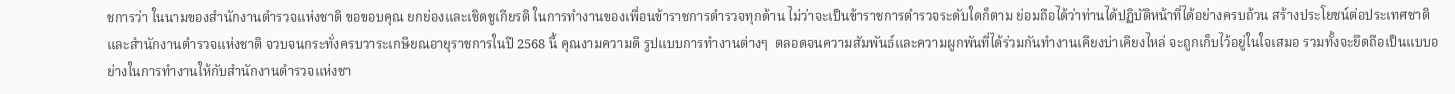ชการว่า ในนามของสำนักงานตำรวจแห่งชาติ ขอขอบคุณ ยกย่องและเชิดชูเกียรติ ในการทำงานของเพื่อนข้าราชการตำรวจทุกด้าน ไม่ว่าจะเป็นข้าราชการตำรวจระดับใดก็ตาม ย่อมถือได้ว่าท่านได้ปฏิบัติหน้าที่ได้อย่างครบถ้วน สร้างประโยชน์ต่อประเทศชาติและสำนักงานตำรวจแห่งชาติ จวบจนกระทั่งครบวาระเกษียณอายุราชการในปี 2568 นี้ คุณงามความดี รูปแบบการทำงานต่างๆ  ตลอดจนความสัมพันธ์และความผูกพันที่ได้ร่วมกันทำงานเคียงบ่าเคียงไหล่ จะถูกเก็บไว้อยู่ในใจเสมอ รวมทั้งจะยึดถือเป็นแบบอย่างในการทำงานให้กับสำนักงานตำรวจแห่งชา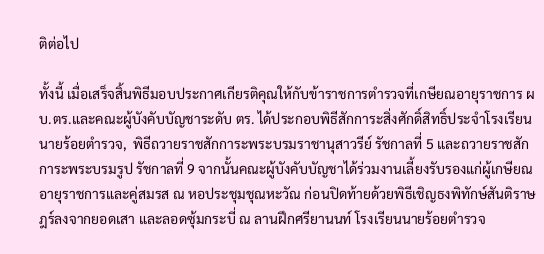ติต่อไป

ทั้งนี้ เมื่อเสร็จสิ้นพิธีมอบประกาศเกียรติคุณให้กับข้าราชการตำรวจที่เกษียณอายุราชการ ผบ.ตร.และคณะผู้บังคับบัญชาระดับ ตร. ได้ประกอบพิธีสักการะสิ่งศักดิ์สิทธิ์ประจำโรงเรียนนายร้อยตำรวจ,  พิธีถวายราชสักการะพระบรมราชานุสาวรีย์ รัชกาลที่ 5 และถวายราชสักการะพระบรมรูป รัชกาลที่ 9 จากนั้นคณะผู้บังคับบัญชาได้ร่วมงานเลี้ยงรับรองแก่ผู้เกษียณอายุราชการและคู่สมรส ณ หอประชุมชุณหะวัณ ก่อนปิดท้ายด้วยพิธีเชิญธงพิทักษ์สันติราษฎร์ลงจากยอดเสา และลอดซุ้มกระบี่ ณ ลานฝึกศรียานนท์ โรงเรียนนายร้อยตำรวจ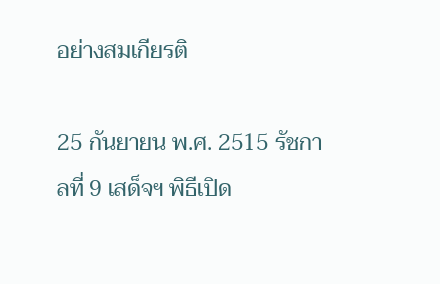อย่างสมเกียรติ

25 กันยายน พ.ศ. 2515 รัชกาลที่ 9 เสด็จฯ พิธีเปิด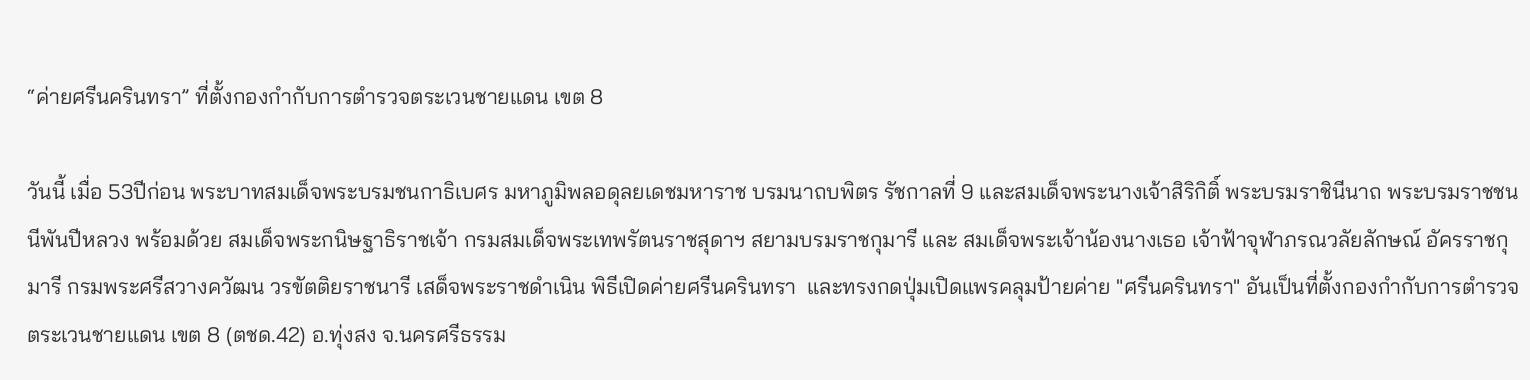“ค่ายศรีนครินทรา” ที่ตั้งกองกำกับการตำรวจตระเวนชายแดน เขต 8

วันนี้ เมื่อ 53ปีก่อน พระบาทสมเด็จพระบรมชนกาธิเบศร มหาภูมิพลอดุลยเดชมหาราช บรมนาถบพิตร รัชกาลที่ 9 และสมเด็จพระนางเจ้าสิริกิติ์ พระบรมราชินีนาถ พระบรมราชชนนีพันปีหลวง พร้อมด้วย สมเด็จพระกนิษฐาธิราชเจ้า กรมสมเด็จพระเทพรัตนราชสุดาฯ สยามบรมราชกุมารี และ สมเด็จพระเจ้าน้องนางเธอ เจ้าฟ้าจุฬาภรณวลัยลักษณ์ อัครราชกุมารี กรมพระศรีสวางควัฒน วรขัตติยราชนารี เสด็จพระราชดำเนิน พิธีเปิดค่ายศรีนครินทรา  และทรงกดปุ่มเปิดแพรคลุมป้ายค่าย "ศรีนครินทรา" อันเป็นที่ตั้งกองกำกับการตำรวจตระเวนชายแดน เขต 8 (ตชด.42) อ.ทุ่งสง จ.นครศรีธรรม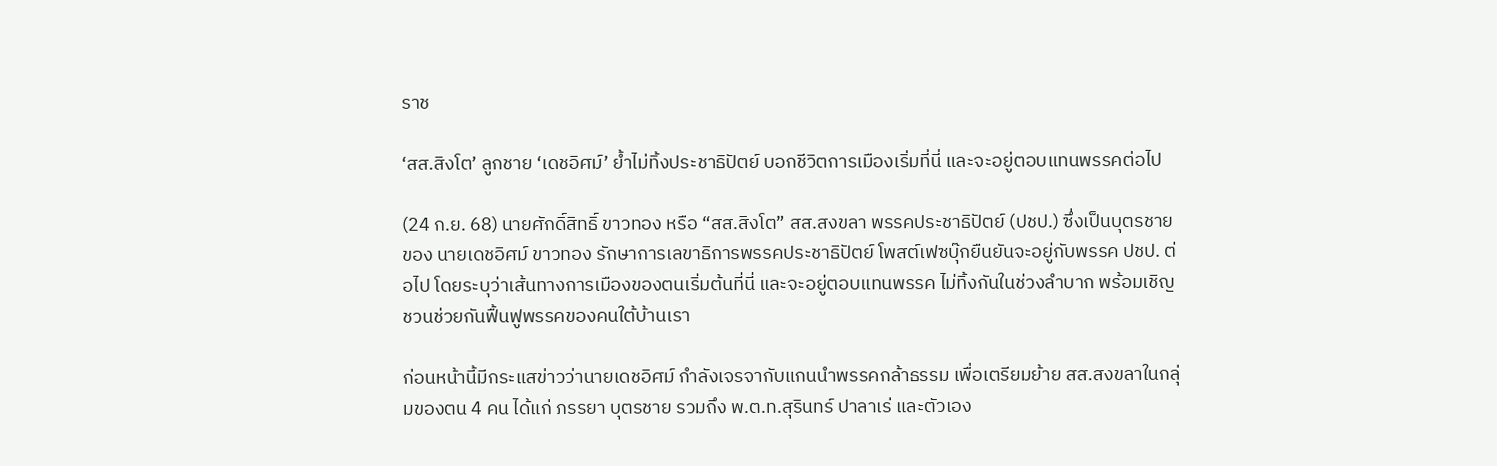ราช

‘สส.สิงโต’ ลูกชาย ‘เดชอิศม์’ ย้ำไม่ทิ้งประชาธิปัตย์ บอกชีวิตการเมืองเริ่มที่นี่ และจะอยู่ตอบแทนพรรคต่อไป

(24 ก.ย. 68) นายศักดิ์สิทธิ์ ขาวทอง หรือ “สส.สิงโต” สส.สงขลา พรรคประชาธิปัตย์ (ปชป.) ซึ่งเป็นบุตรชายของ นายเดชอิศม์ ขาวทอง รักษาการเลขาธิการพรรคประชาธิปัตย์ โพสต์เฟซบุ๊กยืนยันจะอยู่กับพรรค ปชป. ต่อไป โดยระบุว่าเส้นทางการเมืองของตนเริ่มต้นที่นี่ และจะอยู่ตอบแทนพรรค ไม่ทิ้งกันในช่วงลำบาก พร้อมเชิญชวนช่วยกันฟื้นฟูพรรคของคนใต้บ้านเรา

ก่อนหน้านี้มีกระแสข่าวว่านายเดชอิศม์ กำลังเจรจากับแกนนำพรรคกล้าธรรม เพื่อเตรียมย้าย สส.สงขลาในกลุ่มของตน 4 คน ได้แก่ ภรรยา บุตรชาย รวมถึง พ.ต.ท.สุรินทร์ ปาลาเร่ และตัวเอง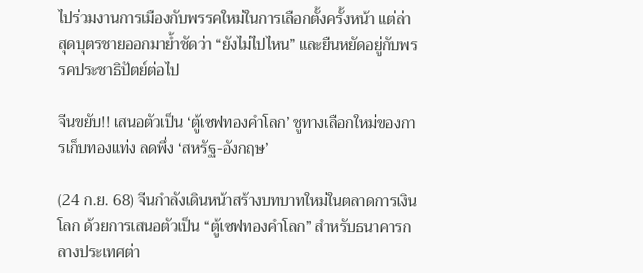ไปร่วมงานการเมืองกับพรรคใหม่ในการเลือกตั้งครั้งหน้า แต่ล่าสุดบุตรชายออกมาย้ำชัดว่า “ยังไม่ไปไหน” และยืนหยัดอยู่กับพรรคประชาธิปัตย์ต่อไป

จีนขยับ!! เสนอตัวเป็น ‘ตู้เซฟทองคำโลก’ ชูทางเลือกใหม่ของการเก็บทองแท่ง ลดพึ่ง ‘สหรัฐ-อังกฤษ’

(24 ก.ย. 68) จีนกำลังเดินหน้าสร้างบทบาทใหม่ในตลาดการเงินโลก ด้วยการเสนอตัวเป็น “ตู้เซฟทองคำโลก” สำหรับธนาคารกลางประเทศต่า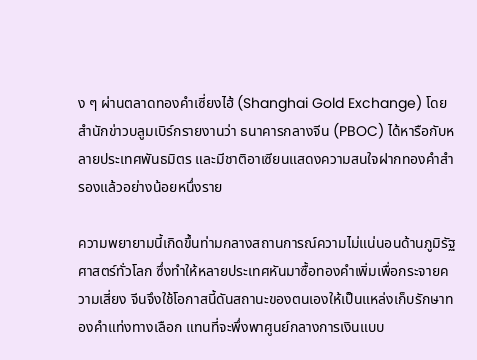ง ๆ ผ่านตลาดทองคำเซี่ยงไฮ้ (Shanghai Gold Exchange) โดยสำนักข่าวบลูมเบิร์กรายงานว่า ธนาคารกลางจีน (PBOC) ได้หารือกับหลายประเทศพันธมิตร และมีชาติอาเซียนแสดงความสนใจฝากทองคำสำรองแล้วอย่างน้อยหนึ่งราย

ความพยายามนี้เกิดขึ้นท่ามกลางสถานการณ์ความไม่แน่นอนด้านภูมิรัฐศาสตร์ทั่วโลก ซึ่งทำให้หลายประเทศหันมาซื้อทองคำเพิ่มเพื่อกระจายความเสี่ยง จีนจึงใช้โอกาสนี้ดันสถานะของตนเองให้เป็นแหล่งเก็บรักษาทองคำแท่งทางเลือก แทนที่จะพึ่งพาศูนย์กลางการเงินแบบ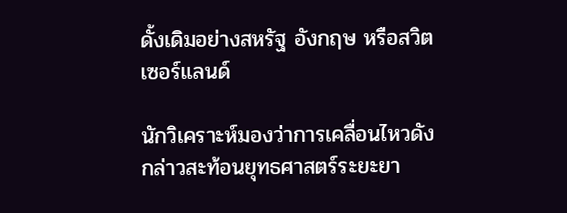ดั้งเดิมอย่างสหรัฐ อังกฤษ หรือสวิตเซอร์แลนด์

นักวิเคราะห์มองว่าการเคลื่อนไหวดังกล่าวสะท้อนยุทธศาสตร์ระยะยา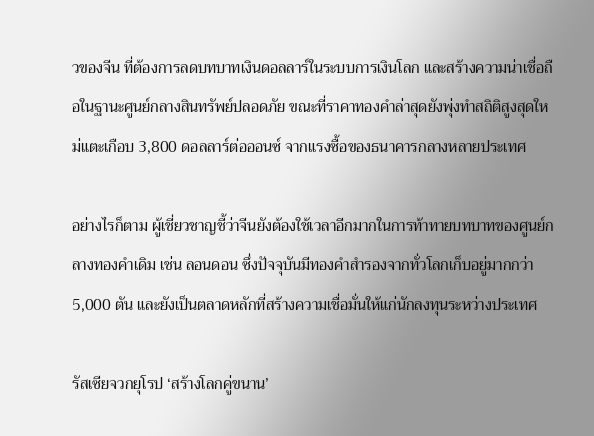วของจีน ที่ต้องการลดบทบาทเงินดอลลาร์ในระบบการเงินโลก และสร้างความน่าเชื่อถือในฐานะศูนย์กลางสินทรัพย์ปลอดภัย ขณะที่ราคาทองคำล่าสุดยังพุ่งทำสถิติสูงสุดใหม่แตะเกือบ 3,800 ดอลลาร์ต่อออนซ์ จากแรงซื้อของธนาคารกลางหลายประเทศ

อย่างไรก็ตาม ผู้เชี่ยวชาญชี้ว่าจีนยังต้องใช้เวลาอีกมากในการท้าทายบทบาทของศูนย์กลางทองคำเดิม เช่น ลอนดอน ซึ่งปัจจุบันมีทองคำสำรองจากทั่วโลกเก็บอยู่มากกว่า 5,000 ตัน และยังเป็นตลาดหลักที่สร้างความเชื่อมั่นให้แก่นักลงทุนระหว่างประเทศ

รัสเซียจวกยุโรป ‘สร้างโลกคู่ขนาน’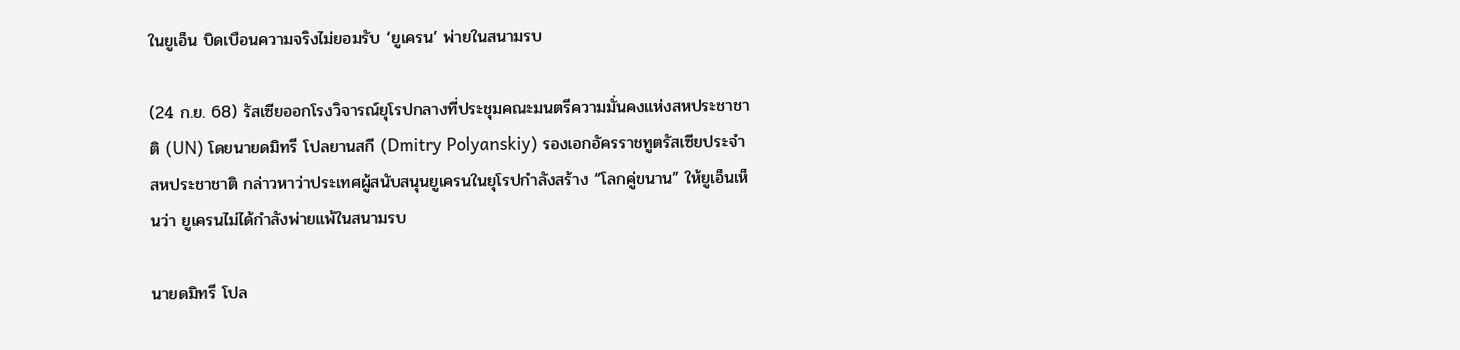ในยูเอ็น บิดเบือนความจริงไม่ยอมรับ ‘ยูเครน’ พ่ายในสนามรบ

(24 ก.ย. 68) รัสเซียออกโรงวิจารณ์ยุโรปกลางที่ประชุมคณะมนตรีความมั่นคงแห่งสหประชาชาติ (UN) โดยนายดมิทรี โปลยานสกี (Dmitry Polyanskiy) รองเอกอัครราชทูตรัสเซียประจำสหประชาชาติ กล่าวหาว่าประเทศผู้สนับสนุนยูเครนในยุโรปกำลังสร้าง “โลกคู่ขนาน” ให้ยูเอ็นเห็นว่า ยูเครนไม่ได้กำลังพ่ายแพ้ในสนามรบ

นายดมิทรี โปล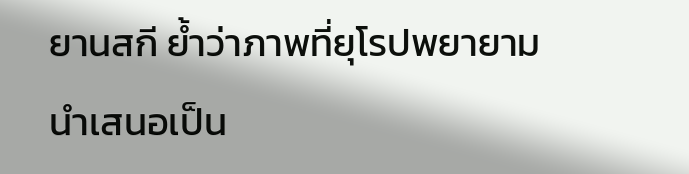ยานสกี ย้ำว่าภาพที่ยุโรปพยายามนำเสนอเป็น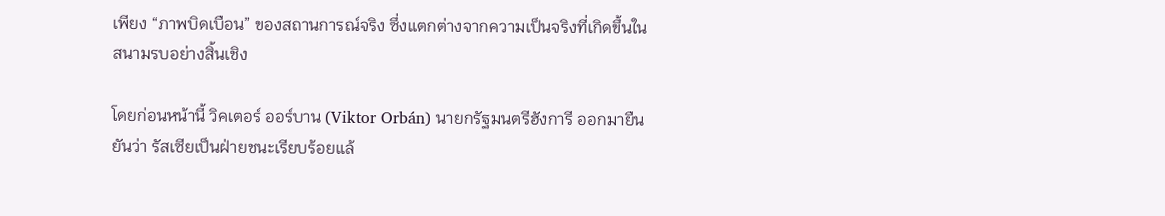เพียง “ภาพบิดเบือน” ของสถานการณ์จริง ซึ่งแตกต่างจากความเป็นจริงที่เกิดขึ้นในสนามรบอย่างสิ้นเชิง

โดยก่อนหน้านี้ วิคเตอร์ ออร์บาน (Viktor Orbán) นายกรัฐมนตรีฮังการี ออกมายืนยันว่า รัสเซียเป็นฝ่ายชนะเรียบร้อยแล้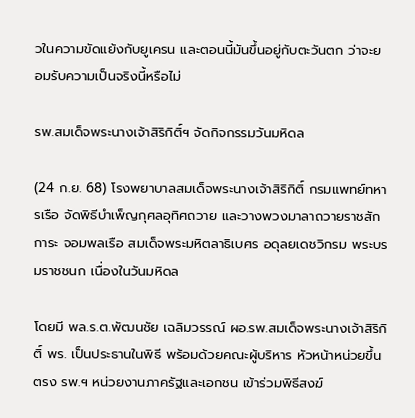วในความขัดแย้งกับยูเครน และตอนนี้มันขึ้นอยู่กับตะวันตก ว่าจะยอมรับความเป็นจริงนี้หรือไม่

รพ.สมเด็จพระนางเจ้าสิริกิติ์ฯ จัดกิจกรรมวันมหิดล

(24 ก.ย. 68) โรงพยาบาลสมเด็จพระนางเจ้าสิริกิติ์ กรมแพทย์ทหารเรือ จัดพิธีบำเพ็ญกุศลอุทิศถวาย และวางพวงมาลาถวายราชสักการะ จอมพลเรือ สมเด็จพระมหิตลาธิเบศร อดุลยเดชวิกรม พระบรมราชชนก เนื่องในวันมหิดล

โดยมี พล.ร.ต.พัฒนชัย เฉลิมวรรณ์ ผอ.รพ.สมเด็จพระนางเจ้าสิริกิติ์ พร. เป็นประธานในพิธี พร้อมด้วยคณะผู้บริหาร หัวหน้าหน่วยขึ้นตรง รพ.ฯ หน่วยงานภาครัฐและเอกชน เข้าร่วมพิธีสงฆ์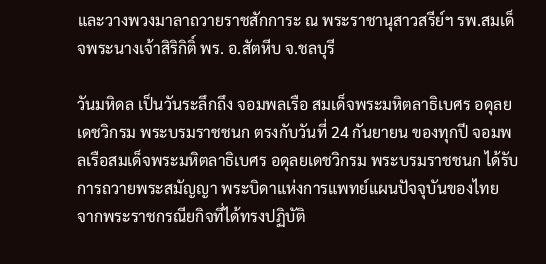และวางพวงมาลาถวายราชสักการะ ณ พระราชานุสาวสรีย์ฯ รพ.สมเด็จพระนางเจ้าสิริกิติ์ พร. อ.สัตหีบ จ.ชลบุรี

วันมหิดล เป็นวันระลึกถึง จอมพลเรือ สมเด็จพระมหิตลาธิเบศร อดุลยเดชวิกรม พระบรมราชชนก ตรงกับวันที่ 24 กันยายน ของทุกปี จอมพลเรือสมเด็จพระมหิตลาธิเบศร อดุลยเดชวิกรม พระบรมราชชนก ได้รับการถวายพระสมัญญา พระบิดาแห่งการแพทย์แผนปัจจุบันของไทย จากพระราชกรณียกิจที่ได้ทรงปฏิบัติ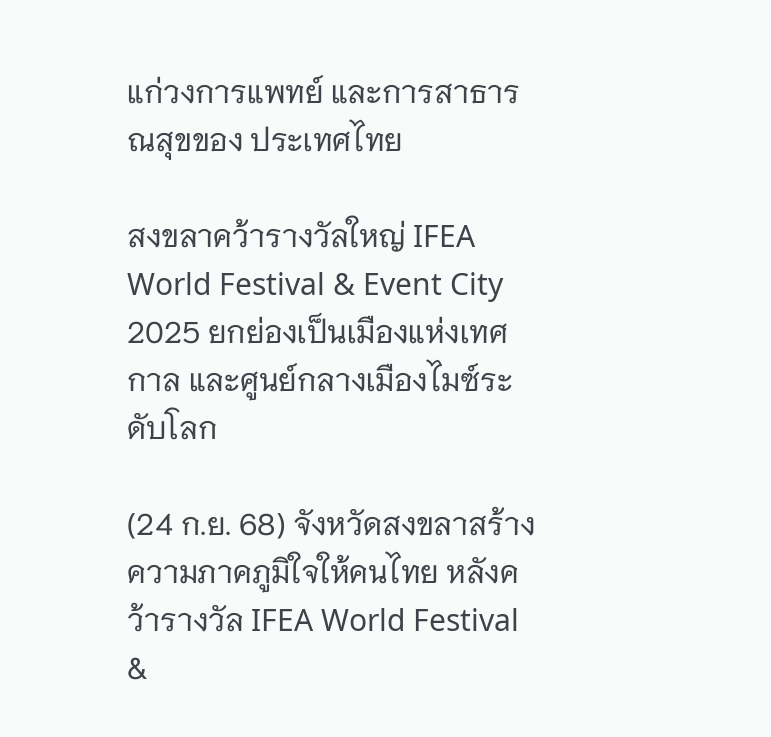แก่วงการแพทย์ และการสาธารณสุขของ ประเทศไทย

สงขลาคว้ารางวัลใหญ่ IFEA World Festival & Event City 2025 ยกย่องเป็นเมืองแห่งเทศกาล และศูนย์กลางเมืองไมซ์ระดับโลก

(24 ก.ย. 68) จังหวัดสงขลาสร้างความภาคภูมิใจให้คนไทย หลังคว้ารางวัล IFEA World Festival &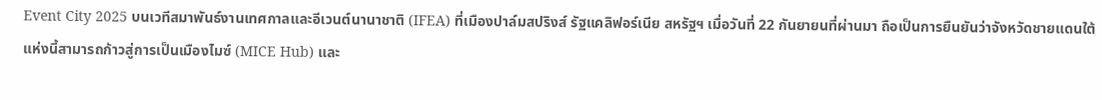Event City 2025 บนเวทีสมาพันธ์งานเทศกาลและอีเวนต์นานาชาติ (IFEA) ที่เมืองปาล์มสปริงส์ รัฐแคลิฟอร์เนีย สหรัฐฯ เมื่อวันที่ 22 กันยายนที่ผ่านมา ถือเป็นการยืนยันว่าจังหวัดชายแดนใต้แห่งนี้สามารถก้าวสู่การเป็นเมืองไมซ์ (MICE Hub) และ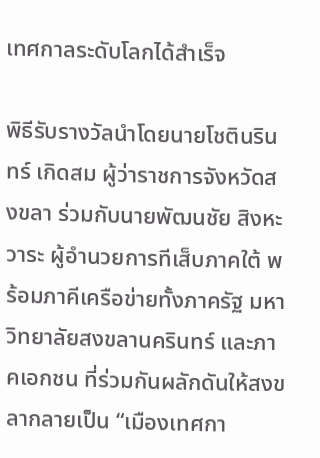เทศกาลระดับโลกได้สำเร็จ

พิธีรับรางวัลนำโดยนายโชตินรินทร์ เกิดสม ผู้ว่าราชการจังหวัดสงขลา ร่วมกับนายพัฒนชัย สิงหะวาระ ผู้อำนวยการทีเส็บภาคใต้ พร้อมภาคีเครือข่ายทั้งภาครัฐ มหาวิทยาลัยสงขลานครินทร์ และภาคเอกชน ที่ร่วมกันผลักดันให้สงขลากลายเป็น “เมืองเทศกา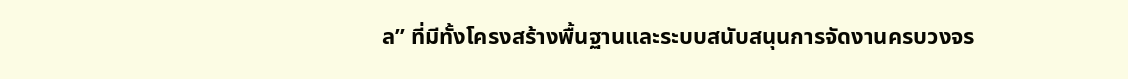ล” ที่มีทั้งโครงสร้างพื้นฐานและระบบสนับสนุนการจัดงานครบวงจร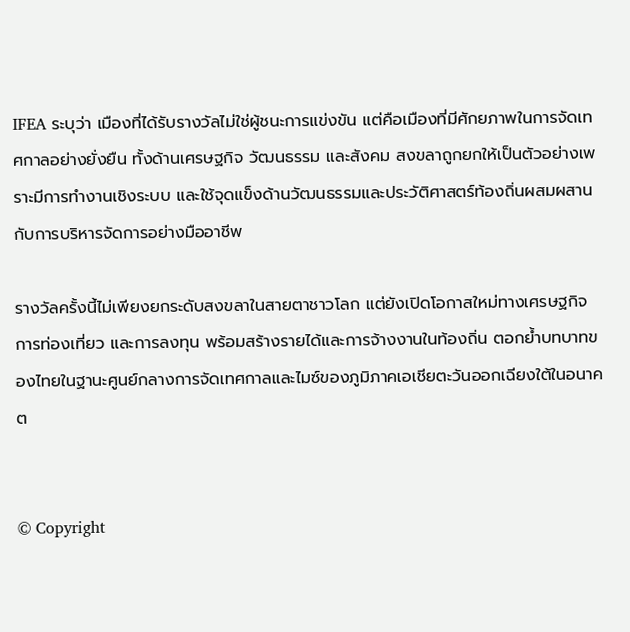IFEA ระบุว่า เมืองที่ได้รับรางวัลไม่ใช่ผู้ชนะการแข่งขัน แต่คือเมืองที่มีศักยภาพในการจัดเทศกาลอย่างยั่งยืน ทั้งด้านเศรษฐกิจ วัฒนธรรม และสังคม สงขลาถูกยกให้เป็นตัวอย่างเพราะมีการทำงานเชิงระบบ และใช้จุดแข็งด้านวัฒนธรรมและประวัติศาสตร์ท้องถิ่นผสมผสานกับการบริหารจัดการอย่างมืออาชีพ

รางวัลครั้งนี้ไม่เพียงยกระดับสงขลาในสายตาชาวโลก แต่ยังเปิดโอกาสใหม่ทางเศรษฐกิจ การท่องเที่ยว และการลงทุน พร้อมสร้างรายได้และการจ้างงานในท้องถิ่น ตอกย้ำบทบาทของไทยในฐานะศูนย์กลางการจัดเทศกาลและไมซ์ของภูมิภาคเอเชียตะวันออกเฉียงใต้ในอนาคต


© Copyright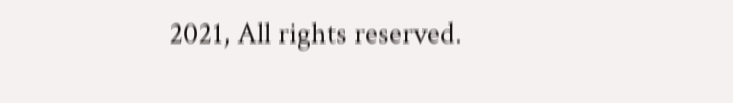2021, All rights reserved.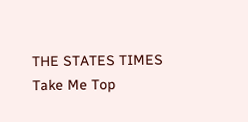THE STATES TIMES
Take Me Top